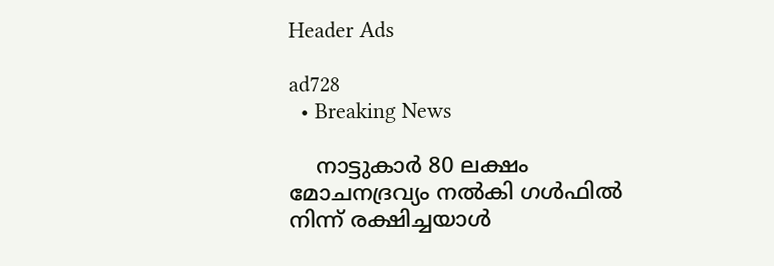Header Ads

ad728
  • Breaking News

    നാട്ടുകാർ 80 ലക്ഷം മോചനദ്രവ്യം നൽകി ഗൾഫിൽ നിന്ന് രക്ഷിച്ചയാൾ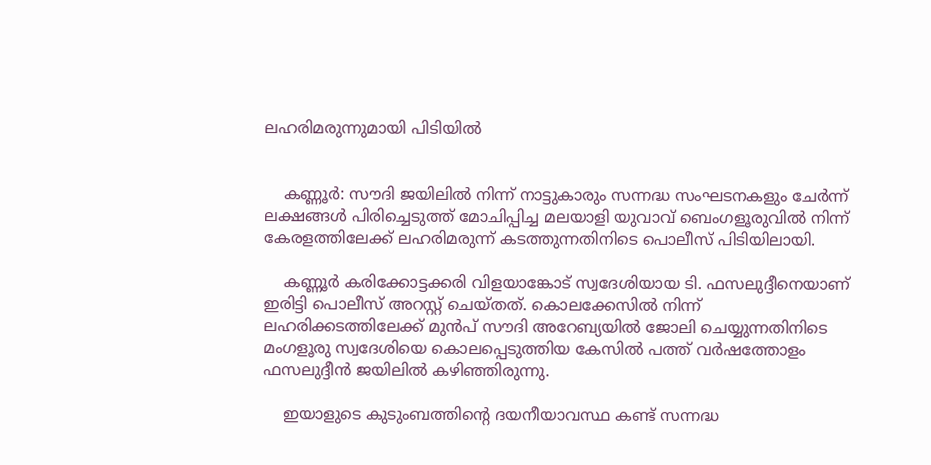ലഹരിമരുന്നുമായി പിടിയിൽ


    കണ്ണൂർ: സൗദി ജയിലിൽ നിന്ന് നാട്ടുകാരും സന്നദ്ധ സംഘടനകളും ചേർന്ന് ലക്ഷങ്ങൾ പിരിച്ചെടുത്ത് മോചിപ്പിച്ച മലയാളി യുവാവ് ബെംഗളൂരുവിൽ നിന്ന് കേരളത്തിലേക്ക് ലഹരിമരുന്ന് കടത്തുന്നതിനിടെ പൊലീസ് പിടിയിലായി.

    കണ്ണൂർ കരിക്കോട്ടക്കരി വിളയാങ്കോട് സ്വദേശിയായ ടി. ഫസലുദ്ദീനെയാണ് ഇരിട്ടി പൊലീസ് അറസ്റ്റ് ചെയ്തത്. കൊലക്കേസിൽ നിന്ന് ലഹരിക്കടത്തിലേക്ക് മുൻപ് സൗദി അറേബ്യയിൽ ജോലി ചെയ്യുന്നതിനിടെ മംഗളൂരു സ്വദേശിയെ കൊലപ്പെടുത്തിയ കേസിൽ പത്ത് വർഷത്തോളം ഫസലുദ്ദീൻ ജയിലിൽ കഴിഞ്ഞിരുന്നു.

    ഇയാളുടെ കുടുംബത്തിൻ്റെ ദയനീയാവസ്ഥ കണ്ട് സന്നദ്ധ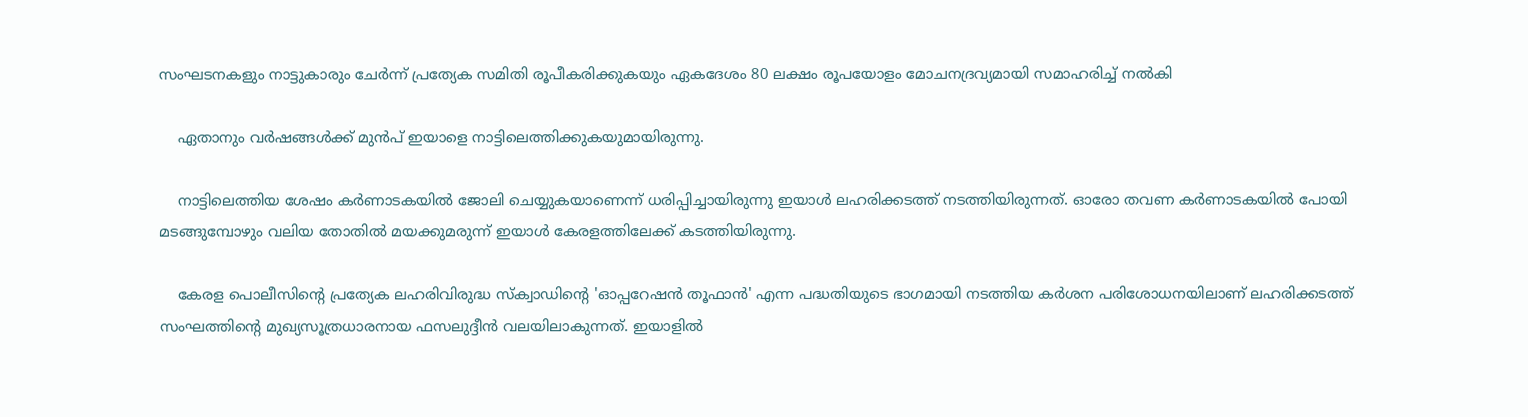സംഘടനകളും നാട്ടുകാരും ചേർന്ന് പ്രത്യേക സമിതി രൂപീകരിക്കുകയും ഏകദേശം 80 ലക്ഷം രൂപയോളം മോചനദ്രവ്യമായി സമാഹരിച്ച് നൽകി

    ഏതാനും വർഷങ്ങൾക്ക് മുൻപ് ഇയാളെ നാട്ടിലെത്തിക്കുകയുമായിരുന്നു.

    നാട്ടിലെത്തിയ ശേഷം കർണാടകയിൽ ജോലി ചെയ്യുകയാണെന്ന് ധരിപ്പിച്ചായിരുന്നു ഇയാൾ ലഹരിക്കടത്ത് നടത്തിയിരുന്നത്. ഓരോ തവണ കർണാടകയിൽ പോയി മടങ്ങുമ്പോഴും വലിയ തോതിൽ മയക്കുമരുന്ന് ഇയാൾ കേരളത്തിലേക്ക് കടത്തിയിരുന്നു.

    കേരള പൊലീസിൻ്റെ പ്രത്യേക ലഹരിവിരുദ്ധ സ്ക്വാഡിന്റെ 'ഓപ്പറേഷൻ തൂഫാൻ' എന്ന പദ്ധതിയുടെ ഭാഗമായി നടത്തിയ കർശന പരിശോധനയിലാണ് ലഹരിക്കടത്ത് സംഘത്തിന്റെ മുഖ്യസൂത്രധാരനായ ഫസലുദ്ദീൻ വലയിലാകുന്നത്. ഇയാളിൽ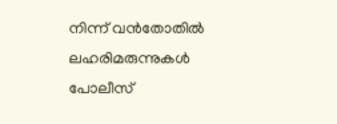നിന്ന് വൻതോതിൽ ലഹരിമരുന്നുകൾ പോലീസ്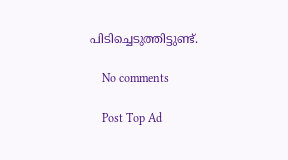പിടിച്ചെടുത്തിട്ടുണ്ട്.

    No comments

    Post Top Ad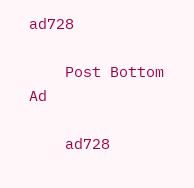ad728

    Post Bottom Ad

    ad728